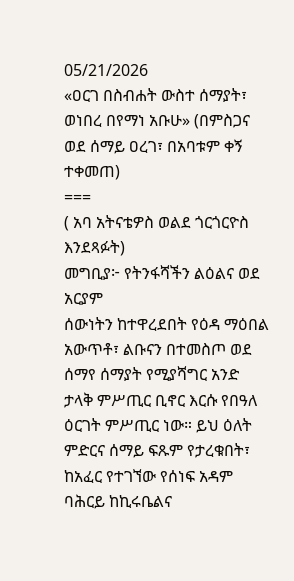05/21/2026
«ዐርገ በስብሐት ውስተ ሰማያት፣ ወነበረ በየማነ አቡሁ» (በምስጋና ወደ ሰማይ ዐረገ፣ በአባቱም ቀኝ ተቀመጠ)
===
( አባ አትናቴዎስ ወልደ ጎርጎርዮስ እንደጻፉት)
መግቢያ፦ የትንፋሻችን ልዕልና ወደ አርያም
ሰውነትን ከተዋረደበት የዕዳ ማዕበል አውጥቶ፣ ልቡናን በተመስጦ ወደ ሰማየ ሰማያት የሚያሻግር አንድ ታላቅ ምሥጢር ቢኖር እርሱ የበዓለ ዕርገት ምሥጢር ነው። ይህ ዕለት ምድርና ሰማይ ፍጹም የታረቁበት፣ ከአፈር የተገኘው የሰነፍ አዳም ባሕርይ ከኪሩቤልና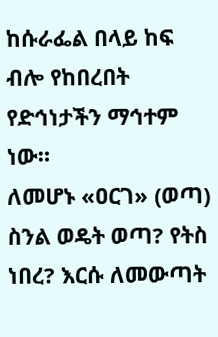ከሱራፌል በላይ ከፍ ብሎ የከበረበት የድኅነታችን ማኅተም ነው።
ለመሆኑ «ዐርገ» (ወጣ) ስንል ወዴት ወጣ? የትስ ነበረ? እርሱ ለመውጣት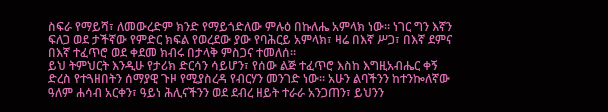ስፍራ የማይሻ፣ ለመውረድም ክንድ የማይጎድለው ምሉዕ በኩለሔ አምላክ ነው። ነገር ግን እኛን ፍለጋ ወደ ታችኛው የምድር ክፍል የወረደው ያው የባሕርይ አምላክ፣ ዛሬ በእኛ ሥጋ፣ በእኛ ደምና በእኛ ተፈጥሮ ወደ ቀደመ ክብሩ በታላቅ ምስጋና ተመለሰ።
ይህ ትምህርት እንዲሁ የታሪክ ድርሳን ሳይሆን፣ የሰው ልጅ ተፈጥሮ እስከ እግዚአብሔር ቀኝ ድረስ የተጓዘበትን ሰማያዊ ጉዞ የሚያስረዳ የብርሃን መንገድ ነው። አሁን ልባችንን ከተንኰለኛው ዓለም ሐሳብ አርቀን፣ ዓይነ ሕሊናችንን ወደ ደብረ ዘይት ተራራ አንጋጠን፣ ይህንን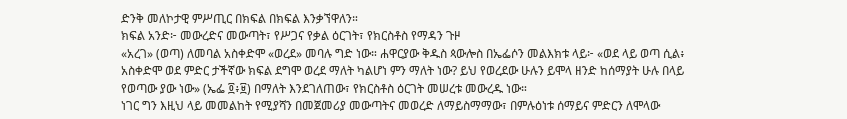ድንቅ መለኮታዊ ምሥጢር በክፍል በክፍል እንቃኘዋለን።
ክፍል አንድ፦ መውረድና መውጣት፣ የሥጋና የቃል ዕርገት፣ የክርስቶስ የማዳን ጉዞ
«አረገ» (ወጣ) ለመባል አስቀድሞ «ወረደ» መባሉ ግድ ነው። ሐዋርያው ቅዱስ ጳውሎስ በኤፌሶን መልእክቱ ላይ፦ «ወደ ላይ ወጣ ሲል፥ አስቀድሞ ወደ ምድር ታችኛው ክፍል ደግሞ ወረደ ማለት ካልሆነ ምን ማለት ነው? ይህ የወረደው ሁሉን ይሞላ ዘንድ ከሰማያት ሁሉ በላይ የወጣው ያው ነው» (ኤፌ ፬፥፱) በማለት እንደገለጠው፣ የክርስቶስ ዕርገት መሠረቱ መውረዱ ነው።
ነገር ግን እዚህ ላይ መመልከት የሚያሻን በመጀመሪያ መውጣትና መወረድ ለማይስማማው፣ በምሉዕነቱ ሰማይና ምድርን ለሞላው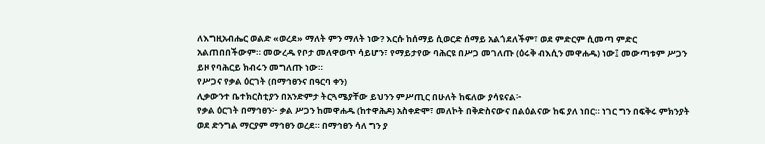ለእግዚአብሔር ወልድ «ወረደ» ማለት ምን ማለት ነው? እርሱ ከሰማይ ሲወርድ ሰማይ አልጎደለችም፣ ወደ ምድርም ሲመጣ ምድር አልጠበበችውም። መውረዱ የቦታ መለዋወጥ ሳይሆን፣ የማይታየው ባሕርዩ በሥጋ መገለጡ (ዕሩቅ ብእሲን መዋሐዱ) ነው፤ መውጣቱም ሥጋን ይዞ የባሕርይ ክብሩን መግለጡ ነው።
የሥጋና የቃል ዕርገት (በማኅፀንና በዓርባ ቀን)
ሊቃውንተ ቤተክርስቲያን በአንድምታ ትርጓሜያቸው ይህንን ምሥጢር በሁለት ከፍለው ያሳዩናል፦
የቃል ዕርገት በማኅፀን፦ ቃል ሥጋን ከመዋሐዱ (ከተዋሕዶ) አስቀድሞ፣ መለኮት በቅድስናውና በልዕልናው ከፍ ያለ ነበር። ነገር ግን በፍቅሩ ምክንያት ወደ ድንግል ማርያም ማኅፀን ወረደ። በማኅፀን ሳለ ግን ያ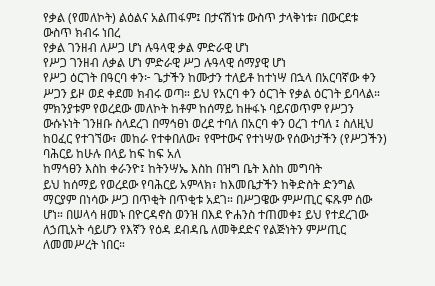የቃል (የመለኮት) ልዕልና አልጠፋም፤ በታናሽነቱ ውስጥ ታላቅነቱ፣ በውርደቱ ውስጥ ክብሩ ነበረ
የቃል ገንዘብ ለሥጋ ሆነ ሉዓላዊ ቃል ምድራዊ ሆነ
የሥጋ ገንዘብ ለቃል ሆነ ምድራዊ ሥጋ ሉዓላዊ ሰማያዊ ሆነ
የሥጋ ዕርገት በዓርባ ቀን፦ ጌታችን ከሙታን ተለይቶ ከተነሣ በኋላ በአርባኛው ቀን ሥጋን ይዞ ወደ ቀደመ ክብሩ ወጣ። ይህ የአርባ ቀን ዕርገት የቃል ዕርገት ይባላል። ምክንያቱም የወረደው መለኮት ከቶም ከሰማይ ከዙፋኑ ባይናወጥም የሥጋን ውሱኑነት ገንዘቡ ስላደረገ በማኅፀነ ወረደ ተባለ በአርባ ቀን ዐረገ ተባለ ፤ ስለዚህ ከዐፈር የተገኘው፣ መከራ የተቀበለው፣ የሞተውና የተነሣው የሰውነታችን (የሥጋችን) ባሕርይ ከሁሉ በላይ ከፍ ከፍ አለ
ከማኅፀን እስከ ቀራንዮ፤ ከትንሣኤ እስከ በዝግ ቤት እስከ መግባት
ይህ ከሰማይ የወረደው የባሕርይ አምላክ፣ ከእመቤታችን ከቅድስት ድንግል ማርያም በነሳው ሥጋ በጥቂት በጥቂቱ አደገ። በሥጋዌው ምሥጢር ፍጹም ሰው ሆነ። በሠላሳ ዘመኑ በዮርዳኖስ ወንዝ በእደ ዮሐንስ ተጠመቀ፤ ይህ የተደረገው ለኃጢአት ሳይሆን የእኛን የዕዳ ደብዳቤ ለመቅደድና የልጅነትን ምሥጢር ለመመሥረት ነበር።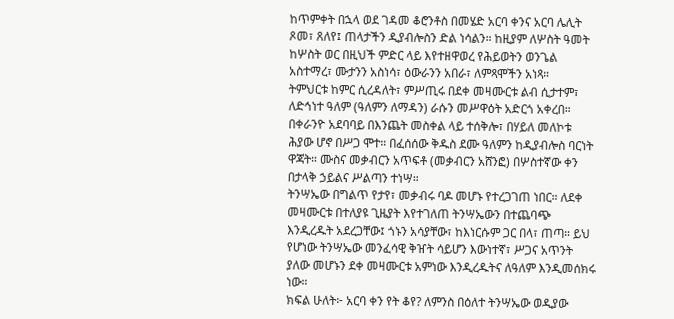ከጥምቀት በኋላ ወደ ገዳመ ቆሮንቶስ በመሄድ አርባ ቀንና አርባ ሌሊት ጾመ፣ ጸለየ፤ ጠላታችን ዲያብሎስን ድል ነሳልን። ከዚያም ለሦስት ዓመት ከሦስት ወር በዚህች ምድር ላይ እየተዘዋወረ የሕይወትን ወንጌል አስተማረ፣ ሙታንን አስነሳ፣ ዕውራንን አበራ፣ ለምጻሞችን አነጻ።
ትምህርቱ ከምር ሲረዳለት፣ ምሥጢሩ በደቀ መዛሙርቱ ልብ ሲታተም፣ ለድኅነተ ዓለም (ዓለምን ለማዳን) ራሱን መሥዋዕት አድርጎ አቀረበ።
በቀራንዮ አደባባይ በእንጨት መስቀል ላይ ተሰቅሎ፣ በሃይለ መለኮቱ ሕያው ሆኖ በሥጋ ሞተ። በፈሰሰው ቅዱስ ደሙ ዓለምን ከዲያብሎስ ባርነት ዋጃት። ሙስና መቃብርን አጥፍቶ (መቃብርን አሸንፎ) በሦስተኛው ቀን በታላቅ ኃይልና ሥልጣን ተነሣ።
ትንሣኤው በግልጥ የታየ፣ መቃብሩ ባዶ መሆኑ የተረጋገጠ ነበር። ለደቀ መዛሙርቱ በተለያዩ ጊዜያት እየተገለጠ ትንሣኤውን በተጨባጭ እንዲረዱት አደረጋቸው፤ ጎኑን አሳያቸው፣ ከእነርሱም ጋር በላ፣ ጠጣ። ይህ የሆነው ትንሣኤው መንፈሳዊ ቅዠት ሳይሆን እውነተኛ፣ ሥጋና አጥንት ያለው መሆኑን ደቀ መዛሙርቱ አምነው እንዲረዱትና ለዓለም እንዲመሰክሩ ነው።
ክፍል ሁለት፦ አርባ ቀን የት ቆየ? ለምንስ በዕለተ ትንሣኤው ወዲያው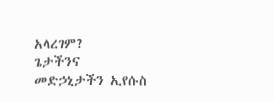አላረገም?
ጌታችንና መድኃኒታችን ኢየሱስ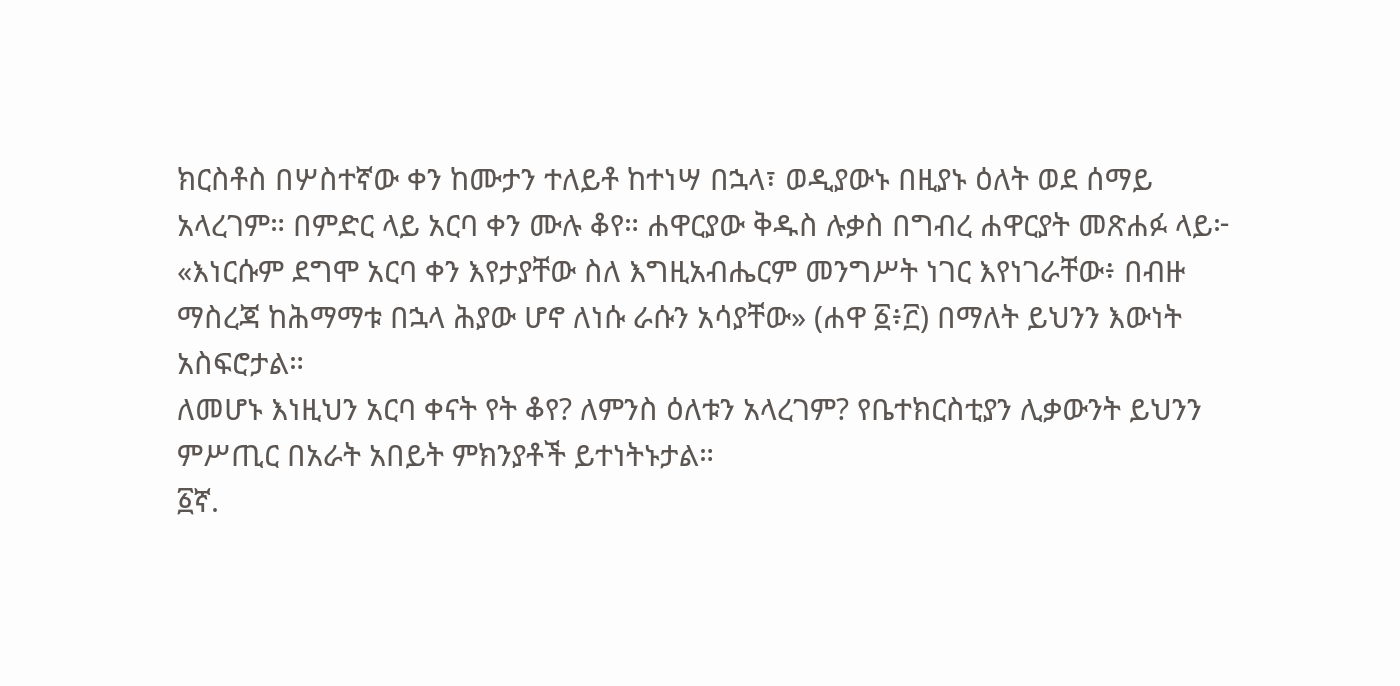ክርስቶስ በሦስተኛው ቀን ከሙታን ተለይቶ ከተነሣ በኋላ፣ ወዲያውኑ በዚያኑ ዕለት ወደ ሰማይ አላረገም። በምድር ላይ አርባ ቀን ሙሉ ቆየ። ሐዋርያው ቅዱስ ሉቃስ በግብረ ሐዋርያት መጽሐፉ ላይ፦ «እነርሱም ደግሞ አርባ ቀን እየታያቸው ስለ እግዚአብሔርም መንግሥት ነገር እየነገራቸው፥ በብዙ ማስረጃ ከሕማማቱ በኋላ ሕያው ሆኖ ለነሱ ራሱን አሳያቸው» (ሐዋ ፩፥፫) በማለት ይህንን እውነት አስፍሮታል።
ለመሆኑ እነዚህን አርባ ቀናት የት ቆየ? ለምንስ ዕለቱን አላረገም? የቤተክርስቲያን ሊቃውንት ይህንን ምሥጢር በአራት አበይት ምክንያቶች ይተነትኑታል።
፩ኛ.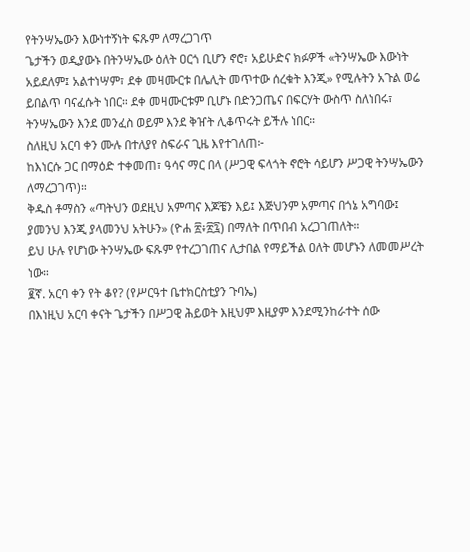የትንሣኤውን እውነተኝነት ፍጹም ለማረጋገጥ
ጌታችን ወዲያውኑ በትንሣኤው ዕለት ዐርጎ ቢሆን ኖሮ፣ አይሁድና ክፉዎች «ትንሣኤው እውነት አይደለም፤ አልተነሣም፣ ደቀ መዛሙርቱ በሌሊት መጥተው ሰረቁት እንጂ» የሚሉትን አጉል ወሬ ይበልጥ ባናፈሱት ነበር። ደቀ መዛሙርቱም ቢሆኑ በድንጋጤና በፍርሃት ውስጥ ስለነበሩ፣ ትንሣኤውን እንደ መንፈስ ወይም እንደ ቅዠት ሊቆጥሩት ይችሉ ነበር።
ስለዚህ አርባ ቀን ሙሉ በተለያየ ስፍራና ጊዜ እየተገለጠ፦
ከእነርሱ ጋር በማዕድ ተቀመጠ፣ ዓሳና ማር በላ (ሥጋዊ ፍላጎት ኖሮት ሳይሆን ሥጋዊ ትንሣኤውን ለማረጋገጥ)።
ቅዱስ ቶማስን «ጣትህን ወደዚህ አምጣና እጆቼን እይ፤ እጅህንም አምጣና በጎኔ አግባው፤ ያመንህ እንጂ ያላመንህ አትሁን» (ዮሐ ፳፥፳፯) በማለት በጥበብ አረጋገጠለት።
ይህ ሁሉ የሆነው ትንሣኤው ፍጹም የተረጋገጠና ሊታበል የማይችል ዐለት መሆኑን ለመመሥረት ነው።
፪ኛ. አርባ ቀን የት ቆየ? (የሥርዓተ ቤተክርስቲያን ጉባኤ)
በእነዚህ አርባ ቀናት ጌታችን በሥጋዊ ሕይወት እዚህም እዚያም እንደሚንከራተት ሰው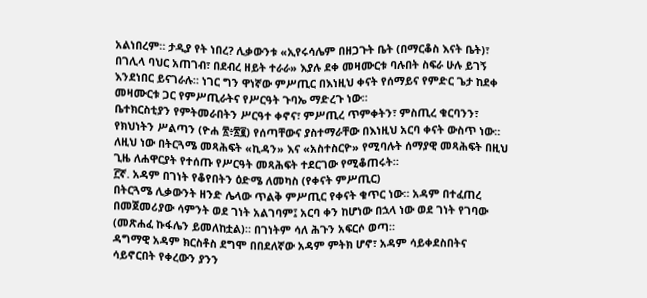አልነበረም። ታዲያ የት ነበረ? ሊቃውንቱ «ኢየሩሳሌም በዘጋጉት ቤት (በማርቆስ እናት ቤት)፣ በገሊላ ባህር አጠገብ፣ በደብረ ዘይት ተራራ» እያሉ ደቀ መዛሙርቱ ባሉበት ስፍራ ሁሉ ይገኝ እንደነበር ይናገራሉ። ነገር ግን ዋነኛው ምሥጢር በእነዚህ ቀናት የሰማይና የምድር ጌታ ከደቀ መዛሙርቱ ጋር የምሥጢራትና የሥርዓት ጉባኤ ማድረጉ ነው።
ቤተክርስቲያን የምትመራበትን ሥርዓተ ቀኖና፣ ምሥጢረ ጥምቀትን፣ ምስጢረ ቁርባንን፣ የክህነትን ሥልጣን (ዮሐ ፳፥፳፪) የሰጣቸውና ያስተማራቸው በእነዚህ አርባ ቀናት ውስጥ ነው። ለዚህ ነው በትርጓሜ መጻሕፍት «ኪዳን» እና «አስተስርዮ» የሚባሉት ሰማያዊ መጻሕፍት በዚህ ጊዜ ለሐዋርያት የተሰጡ የሥርዓት መጻሕፍት ተደርገው የሚቆጠሩት።
፫ኛ. አዳም በገነት የቆየበትን ዕድሜ ለመካስ (የቀናት ምሥጢር)
በትርጓሜ ሊቃውንት ዘንድ ሌላው ጥልቅ ምሥጢር የቀናት ቁጥር ነው። አዳም በተፈጠረ በመጀመሪያው ሳምንት ወደ ገነት አልገባም፤ አርባ ቀን ከሆነው በኋላ ነው ወደ ገነት የገባው (መጽሐፈ ኩፋሌን ይመለከቷል)። በገነትም ሳለ ሕጉን አፍርሶ ወጣ።
ዳግማዊ አዳም ክርስቶስ ደግሞ በበደለኛው አዳም ምትክ ሆኖ፣ አዳም ሳይቀደስበትና ሳይኖርበት የቀረውን ያንን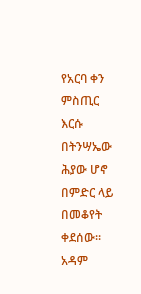የአርባ ቀን ምስጢር እርሱ በትንሣኤው ሕያው ሆኖ በምድር ላይ በመቆየት ቀደሰው። አዳም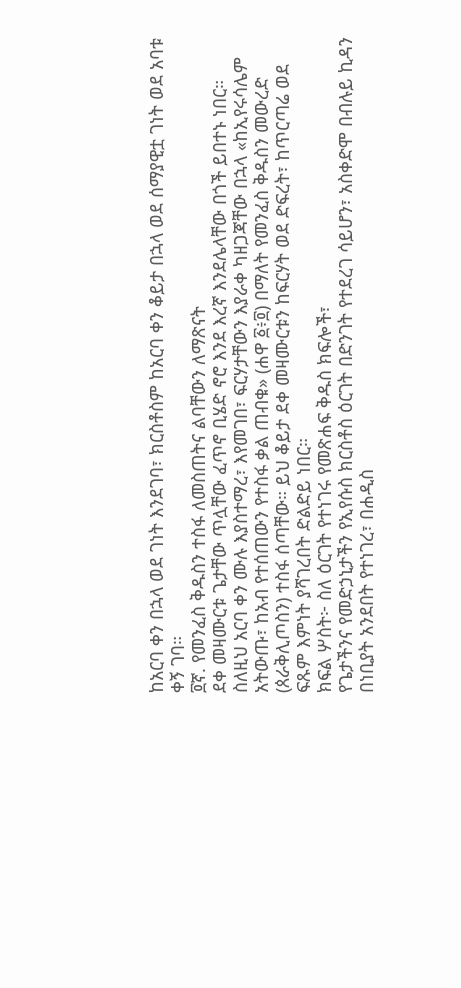ከአርባ ቀን በኋላ ወደ ገነት እንደገባ፣ ክርስቶስም ከአርባ ቀን ቆይታ በኋላ ወደ ሰማያዊቷ ገነት ወደ አባቱ ቀኝ ገባ።
፬ኛ. የመንፈስ ቅዱስን ተስፋ ለመስጠትና ልባቸውን ለማጽናት
ደቀ መዛሙርቱ ጌታቸው ጥሏቸው ፈጥኖ ቢሄድ ኖሮ እንደ እረኛ እንደሌላቸው በጎች ይበተኑ ነበር። ስለዚህ አርባ ቀን ሙሉ እያስተማረ፣ እየመገበ፣ ፍርሃታቸውን እያራቀ ካዘጋጃቸው በኋላ «ከኢየሩሳሌም አትውጡ፣ ከአብ የተሰጠውን የተስፋ ቃል ጠብቁ» (ሐዋ ፩፥፬) በማለት የመንፈስ ቅዱስን መውረድ (ጰራቅሊጦስን) ተስፋ ሰጣቸው። ይህ ቆይታ ደቀ መዛሙርቱን ከፍርሃት ወደ ድፍረት፣ ከጥርጣሬ ወደ ፍጹም እምነት ያሻገረበት ድልድይ ነበር።
ክፍል ሦስት፦ ስለ ዕርገት የተነገሩ የመጽሐፍ ቅዱስ ክፍሎች፣
የጌታችንና የመድኃኒታችን የኢየሱስ ክርስቶስ ዕርገት በድንገት የተደረገ ሳይሆን፣ አስቀድሞ በብሉይ ኪዳን በነቢያት አንደበት የተነገረ፣ በሐዲስ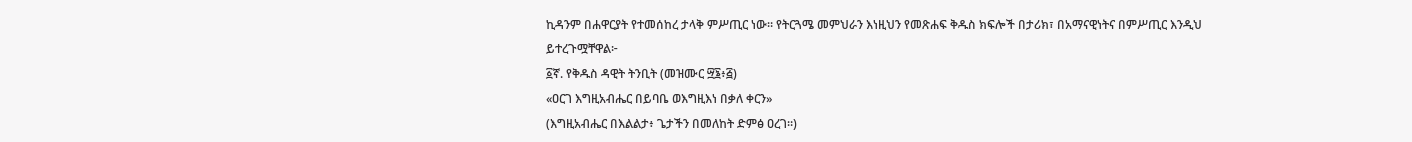ኪዳንም በሐዋርያት የተመሰከረ ታላቅ ምሥጢር ነው። የትርጓሜ መምህራን እነዚህን የመጽሐፍ ቅዱስ ክፍሎች በታሪክ፣ በአማናዊነትና በምሥጢር እንዲህ ይተረጉሟቸዋል፦
፩ኛ. የቅዱስ ዳዊት ትንቢት (መዝሙር ፵፮፥፭)
«ዐርገ እግዚአብሔር በይባቤ ወእግዚእነ በቃለ ቀርን»
(እግዚአብሔር በእልልታ፥ ጌታችን በመለከት ድምፅ ዐረገ።)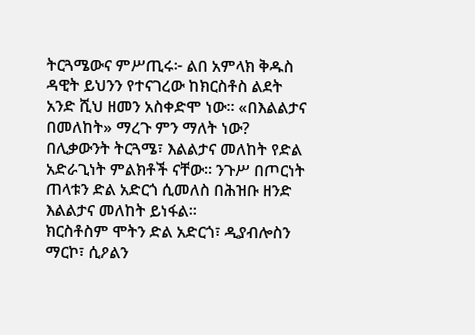ትርጓሜውና ምሥጢሩ፦ ልበ አምላክ ቅዱስ ዳዊት ይህንን የተናገረው ከክርስቶስ ልደት አንድ ሺህ ዘመን አስቀድሞ ነው። «በእልልታና በመለከት» ማረጉ ምን ማለት ነው? በሊቃውንት ትርጓሜ፣ እልልታና መለከት የድል አድራጊነት ምልክቶች ናቸው። ንጉሥ በጦርነት ጠላቱን ድል አድርጎ ሲመለስ በሕዝቡ ዘንድ እልልታና መለከት ይነፋል።
ክርስቶስም ሞትን ድል አድርጎ፣ ዲያብሎስን ማርኮ፣ ሲዖልን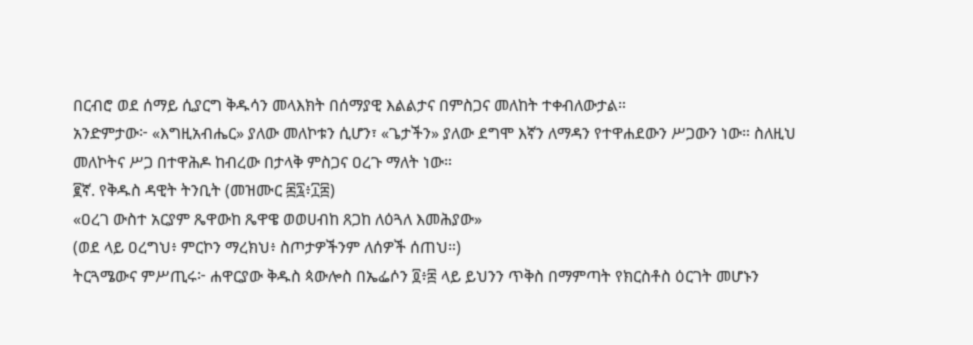በርብሮ ወደ ሰማይ ሲያርግ ቅዱሳን መላእክት በሰማያዊ እልልታና በምስጋና መለከት ተቀብለውታል።
አንድምታው፦ «እግዚአብሔር» ያለው መለኮቱን ሲሆን፣ «ጌታችን» ያለው ደግሞ እኛን ለማዳን የተዋሐደውን ሥጋውን ነው። ስለዚህ መለኮትና ሥጋ በተዋሕዶ ከብረው በታላቅ ምስጋና ዐረጉ ማለት ነው።
፪ኛ. የቅዱስ ዳዊት ትንቢት (መዝሙር ፷፯፥፲፰)
«ዐረገ ውስተ አርያም ጼዋውከ ጼዋዌ ወወሀብከ ጸጋከ ለዕጓለ እመሕያው»
(ወደ ላይ ዐረግህ፥ ምርኮን ማረክህ፥ ስጦታዎችንም ለሰዎች ሰጠህ።)
ትርጓሜውና ምሥጢሩ፦ ሐዋርያው ቅዱስ ጳውሎስ በኤፌሶን ፬፥፰ ላይ ይህንን ጥቅስ በማምጣት የክርስቶስ ዕርገት መሆኑን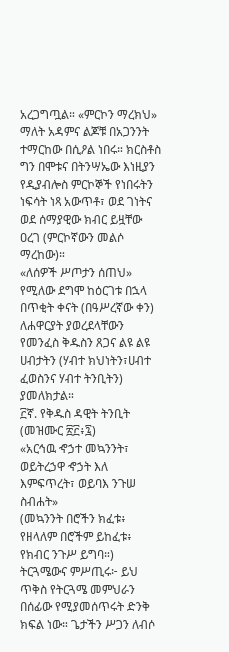አረጋግጧል። «ምርኮን ማረክህ» ማለት አዳምና ልጆቹ በአጋንንት ተማርከው በሲዖል ነበሩ። ክርስቶስ ግን በሞቱና በትንሣኤው እነዚያን የዲያብሎስ ምርኮኞች የነበሩትን ነፍሳት ነጻ አውጥቶ፣ ወደ ገነትና ወደ ሰማያዊው ክብር ይዟቸው ዐረገ (ምርኮኛውን መልሶ ማረከው)።
«ለሰዎች ሥጦታን ሰጠህ» የሚለው ደግሞ ከዕርገቱ በኋላ በጥቂት ቀናት (በዓሥረኛው ቀን) ለሐዋርያት ያወረደላቸውን የመንፈስ ቅዱስን ጸጋና ልዩ ልዩ ሀብታትን (ሃብተ ክህነትን፣ሀብተ ፈወስንና ሃብተ ትንቢትን) ያመለክታል።
፫ኛ. የቅዱስ ዳዊት ትንቢት (መዝሙር ፳፫፥፯)
«አርኅዉ ኆኃተ መኳንንት፣ ወይትረኃዋ ኆኃት እለ እምፍጥረት፣ ወይባእ ንጉሠ ስብሐት»
(መኳንንት በሮችን ክፈቱ፥ የዘላለም በሮችም ይከፈቱ፥ የክብር ንጉሥ ይግባ።)
ትርጓሜውና ምሥጢሩ፦ ይህ ጥቅስ የትርጓሜ መምህራን በሰፊው የሚያመሰጥሩት ድንቅ ክፍል ነው። ጌታችን ሥጋን ለብሶ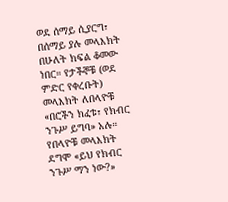ወደ ሰማይ ሲያርግ፣ በሰማይ ያሉ መላእክት በሁለት ክፍል ቆመው ነበር። የታችኞቹ (ወደ ምድር የቀረቡት) መላእክት ለበላዮቹ «በሮችን ክፈቱ፣ የክብር ንጉሥ ይግባ» አሉ። የበላዮቹ መላእክት ደግሞ «ይህ የክብር ንጉሥ ማን ነው?»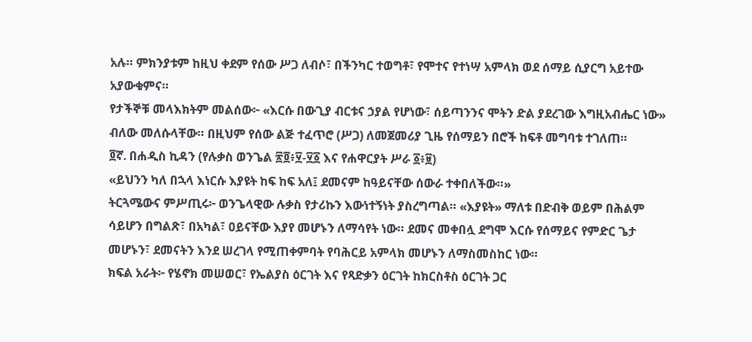አሉ። ምክንያቱም ከዚህ ቀደም የሰው ሥጋ ለብሶ፣ በችንካር ተወግቶ፣ የሞተና የተነሣ አምላክ ወደ ሰማይ ሲያርግ አይተው አያውቁምና።
የታችኞቹ መላእክትም መልሰው፦ «እርሱ በውጊያ ብርቱና ኃያል የሆነው፣ ሰይጣንንና ሞትን ድል ያደረገው እግዚአብሔር ነው» ብለው መለሱላቸው። በዚህም የሰው ልጅ ተፈጥሮ (ሥጋ) ለመጀመሪያ ጊዜ የሰማይን በሮች ከፍቶ መግባቱ ተገለጠ።
፬ኛ. በሐዲስ ኪዳን (የሉቃስ ወንጌል ፳፬፥፶-፶፩ እና የሐዋርያት ሥራ ፩፥፱)
«ይህንን ካለ በኋላ እነርሱ እያዩት ከፍ ከፍ አለ፤ ደመናም ከዓይናቸው ሰውራ ተቀበለችው።»
ትርጓሜውና ምሥጢሩ፦ ወንጌላዊው ሉቃስ የታሪኩን እውነተኝነት ያስረግጣል። «እያዩት» ማለቱ በድብቅ ወይም በሕልም ሳይሆን በግልጽ፣ በአካል፣ ዐይናቸው እያየ መሆኑን ለማሳየት ነው። ደመና መቀበሏ ደግሞ እርሱ የሰማይና የምድር ጌታ መሆኑን፣ ደመናትን እንደ ሠረገላ የሚጠቀምባት የባሕርይ አምላክ መሆኑን ለማስመስከር ነው።
ክፍል አራት፦ የሄኖክ መሠወር፣ የኤልያስ ዕርገት እና የጻድቃን ዕርገት ከክርስቶስ ዕርገት ጋር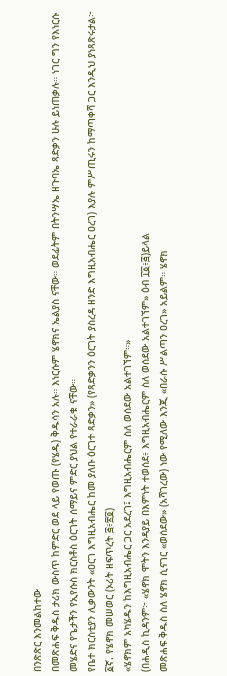በንጽጽር እንመልከተው
በመጽሐፍ ቅዱስ ታሪክ ውስጥ ከምድር ወደ ላይ የወጡ (የሄዱ) ቅዱሳን አሉ። እነርሱም ሄኖክና ኤልያስ ናቸው። ወደፊትም በትንሣኤ ዘጉባኤ ጻድቃን ሁሉ ይነጠቃሉ። ነገር ግን የእነርሱ መሄድና የጌታችን የኢየሱስ ክርስቶስ ዕርገት ሰማይና ምድር ያህል የተራራቁ ናቸው።
የቤተ ክርስቲያን ሊቃውንት «ዐርገ እግዚአብሔር ከመ ያለቡ ዕርገተ ጻድቃን» (የጻድቃንን ዕርገት ያስረዳ ዘንድ እግዚአብሔር ዐረገ) እያሉ ምሥጢሩን ከማጣቀሻ ጋር እንዲህ ያነጻጽሩታል፦
፩ኛ. የሄኖክ መሠወር (ኦሪት ዘፍጥረት ፭፥፳፬)
«ሄኖክም አካሄዱን ከእግዚአብሔር ጋር አደረገ፤ እግዚአብሔርም ስለ ወሰደው አልተገኘም።»
(በሐዲስ ኪዳንም፦ «ሄኖክ ሞትን እንዳያይ በእምነት ተወሰደ፥ እግዚአብሔርም ስለ ወሰደው አልተገኘም» ዕብ ፲፩፥፭)ይላል
መጽሐፍ ቅዱስ ስለ ሄኖክ ሲናገር «ወሰደው» (አሻገረው) ነው የሚለው እንጂ «በራሱ ሥልጣን ዐረገ» አይልም። ሄኖክ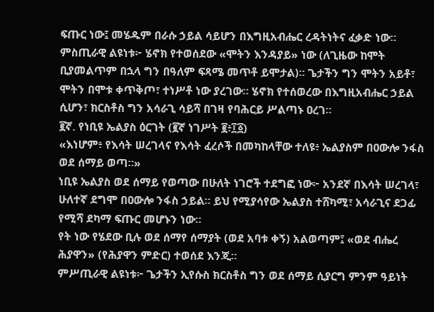ፍጡር ነው፤ መሄዱም በራሱ ኃይል ሳይሆን በእግዚአብሔር ረዳትነትና ፈቃድ ነው።
ምስጢራዊ ልዩነቱ፦ ሄኖክ የተወሰደው «ሞትን እንዳያይ» ነው (ለጊዜው ከሞት ቢያመልጥም በኋላ ግን በዓለም ፍጻሜ መጥቶ ይሞታል)። ጌታችን ግን ሞትን አይቶ፣ ሞትን በሞቱ ቀጥቅጦ፣ ተነሥቶ ነው ያረገው። ሄኖክ የተሰወረው በእግዚአብሔር ኃይል ሲሆን፣ ክርስቶስ ግን አሳራጊ ሳይሻ በገዛ የባሕርይ ሥልጣኑ ዐረገ።
፪ኛ. የነቢዩ ኤልያስ ዕርገት (፪ኛ ነገሥት ፪፥፲፩)
«እነሆም፥ የእሳት ሠረገላና የእሳት ፈረሶች በመካከላቸው ተለዩ፥ ኤልያስም በዐውሎ ንፋስ ወደ ሰማይ ወጣ።»
ነቢዩ ኤልያስ ወደ ሰማይ የወጣው በሁለት ነገሮች ተደግፎ ነው፦ አንደኛ በእሳት ሠረገላ፣ ሁለተኛ ደግሞ በዐውሎ ንፋስ ኃይል። ይህ የሚያሳየው ኤልያስ ተሸካሚ፣ አሳራጊና ደጋፊ የሚሻ ደካማ ፍጡር መሆኑን ነው።
የት ነው የሄደው ቢሉ ወደ ሰማየ ሰማያት (ወደ አባቱ ቀኝ) አልወጣም፤ «ወደ ብሔረ ሕያዋን» (የሕያዋን ምድር) ተወሰደ እንጂ።
ምሥጢራዊ ልዩነቱ፦ ጌታችን ኢየሱስ ክርስቶስ ግን ወደ ሰማይ ሲያርግ ምንም ዓይነት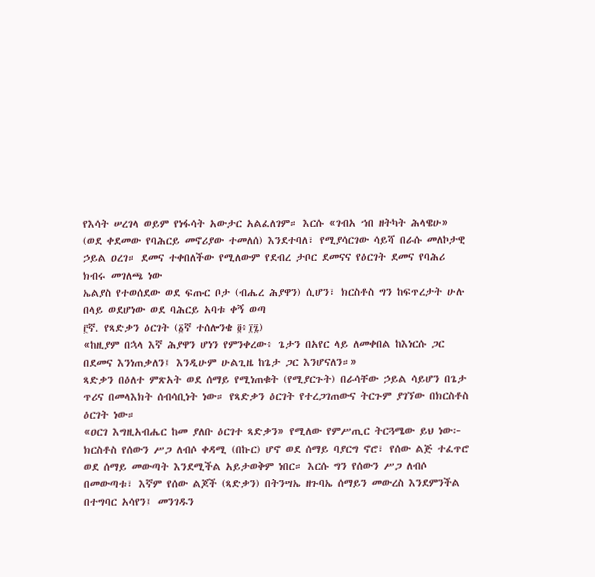የእሳት ሠረገላ ወይም የነፋሳት አውታር አልፈለገም። እርሱ «ገብአ ኀበ ዘትካት ሕላዌሁ» (ወደ ቀደመው የባሕርይ መኖሪያው ተመለሰ) እንደተባለ፣ የሚያሳርገው ሳይሻ በራሱ መለኮታዊ ኃይል ዐረገ። ደመና ተቀበለችው የሚለውም የደብረ ታቦር ደመናና የዕርገት ደመና የባሕሪ ክብሩ መገለጫ ነው
ኤልያስ የተወሰደው ወደ ፍጡር ቦታ (ብሔረ ሕያዋን) ሲሆን፣ ክርስቶስ ግን ከፍጥረታት ሁሉ በላይ ወደሆነው ወደ ባሕርይ አባቱ ቀኝ ወጣ
፫ኛ. የጻድቃን ዕርገት (፩ኛ ተሰሎንቄ ፬፥፲፯)
«ከዚያም በኋላ እኛ ሕያዋን ሆነን የምንቀረው፥ ጌታን በአየር ላይ ለመቀበል ከእነርሱ ጋር በደመና እንነጠቃለን፤ እንዲሁም ሁልጊዜ ከጌታ ጋር እንሆናለን።»
ጻድቃን በዕለተ ምጽአት ወደ ሰማይ የሚነጠቁት (የሚያርጉት) በራሳቸው ኃይል ሳይሆን በጌታ ጥሪና በመላእክት ሰብሳቢነት ነው። የጻድቃን ዕርገት የተረጋገጠውና ትርጉም ያገኘው በክርስቶስ ዕርገት ነው።
«ዐርገ እግዚአብሔር ከመ ያለቡ ዕርገተ ጻድቃን» የሚለው የምሥጢር ትርጓሜው ይህ ነው፦ ክርስቶስ የሰውን ሥጋ ለብሶ ቀዳሚ (በኩር) ሆኖ ወደ ሰማይ ባያርግ ኖሮ፣ የሰው ልጅ ተፈጥሮ ወደ ሰማይ መውጣት እንደሚችል አይታወቅም ነበር። እርሱ ግን የሰውን ሥጋ ለብሶ በመውጣቱ፣ እኛም የሰው ልጆች (ጻድቃን) በትንሣኤ ዘጉባኤ ሰማይን መውረስ እንደምንችል በተግባር አሳየን፤ መንገዱን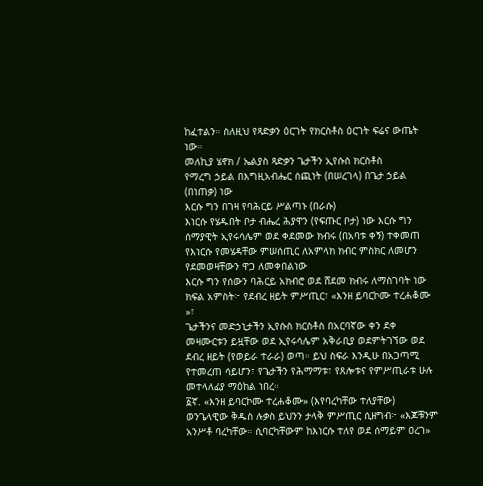ከፈተልን። ስለዚህ የጻድቃን ዕርገት የክርስቶስ ዕርገት ፍሬና ውጤት ነው።
መለኪያ ሄኖክ / ኤልያስ ጻድቃን ጌታችን ኢየሱስ ክርስቶስ
የማረግ ኃይል በእግዚአብሔር ሰጪነት (በሠረገላ) በጌታ ኃይል (በነጠቃ) ነው
እርሱ ግን በገዛ የባሕርይ ሥልጣኑ (በራሱ)
እነርሱ የሄዱበት ቦታ ብሔረ ሕያዋን (የፍጡር ቦታ) ነው እርሱ ግን ሰማያዊት ኢየሩሳሌም ወደ ቀደመው ክብሩ (በአባቱ ቀኝ) ተቀመጠ
የእነርሱ የመሄዳቸው ምሠሰጢር ለአምላክ ክብር ምስክር ለመሆን የደመወዛቸውን ዋጋ ለመቀበልነው
እርሱ ግን የሰውን ባሕርይ አክብሮ ወደ ሸደመ ክብሩ ለማስገባት ነው
ክፍል አምስት፦ የደብረ ዘይት ምሥጢር፣ «እንዘ ይባርኮሙ ተረሐቆሙ »፣
ጌታችንና መድኃኒታችን ኢየሱስ ክርስቶስ በአርባኛው ቀን ደቀ መዛሙርቱን ይዟቸው ወደ ኢየሩሳሌም አቅራቢያ ወደምትገኘው ወደ ደብረ ዘይት (የወይራ ተራራ) ወጣ። ይህ ስፍራ እንዲሁ በአጋጣሚ የተመረጠ ሳይሆን፣ የጌታችን የሕማማቱ፣ የጸሎቱና የምሥጢራቱ ሁሉ መተላለፊያ ማዕከል ነበረ።
፩ኛ. «እንዘ ይባርኮሙ ተረሐቆሙ» (እየባረካቸው ተለያቸው)
ወንጌላዊው ቅዱስ ሉቃስ ይህንን ታላቅ ምሥጢር ሲዘግብ፦ «እጆቹንም አንሥቶ ባረካቸው። ሲባርካቸውም ከእነርሱ ተለየ ወደ ሰማይም ዐረገ»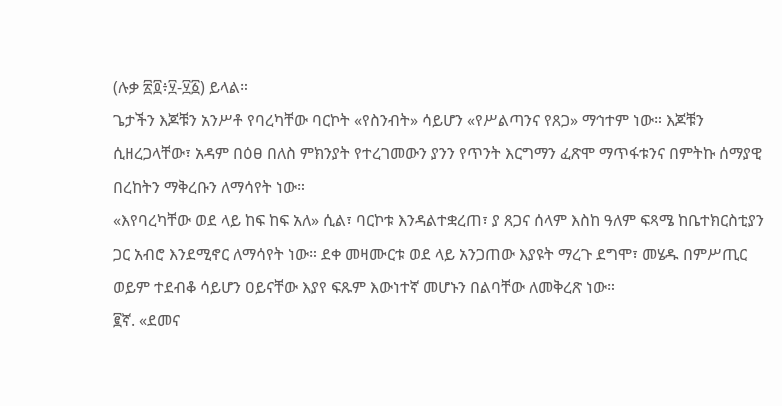(ሉቃ ፳፬፥፶-፶፩) ይላል።
ጌታችን እጆቹን አንሥቶ የባረካቸው ባርኮት «የስንብት» ሳይሆን «የሥልጣንና የጸጋ» ማኅተም ነው። እጆቹን ሲዘረጋላቸው፣ አዳም በዕፀ በለስ ምክንያት የተረገመውን ያንን የጥንት እርግማን ፈጽሞ ማጥፋቱንና በምትኩ ሰማያዊ በረከትን ማቅረቡን ለማሳየት ነው።
«እየባረካቸው ወደ ላይ ከፍ ከፍ አለ» ሲል፣ ባርኮቱ እንዳልተቋረጠ፣ ያ ጸጋና ሰላም እስከ ዓለም ፍጻሜ ከቤተክርስቲያን ጋር አብሮ እንደሚኖር ለማሳየት ነው። ደቀ መዛሙርቱ ወደ ላይ አንጋጠው እያዩት ማረጉ ደግሞ፣ መሄዱ በምሥጢር ወይም ተደብቆ ሳይሆን ዐይናቸው እያየ ፍጹም እውነተኛ መሆኑን በልባቸው ለመቅረጽ ነው።
፪ኛ. «ደመና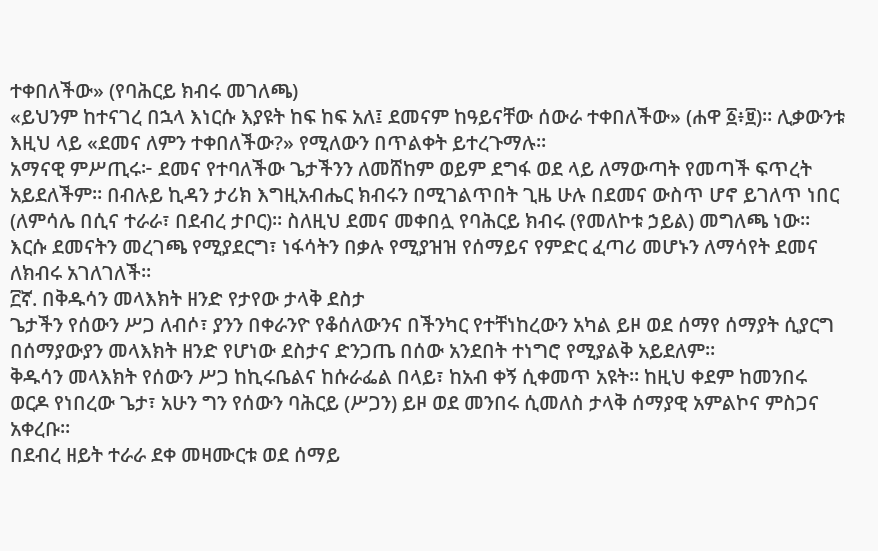ተቀበለችው» (የባሕርይ ክብሩ መገለጫ)
«ይህንም ከተናገረ በኋላ እነርሱ እያዩት ከፍ ከፍ አለ፤ ደመናም ከዓይናቸው ሰውራ ተቀበለችው» (ሐዋ ፩፥፱)። ሊቃውንቱ እዚህ ላይ «ደመና ለምን ተቀበለችው?» የሚለውን በጥልቀት ይተረጉማሉ።
አማናዊ ምሥጢሩ፦ ደመና የተባለችው ጌታችንን ለመሸከም ወይም ደግፋ ወደ ላይ ለማውጣት የመጣች ፍጥረት አይደለችም። በብሉይ ኪዳን ታሪክ እግዚአብሔር ክብሩን በሚገልጥበት ጊዜ ሁሉ በደመና ውስጥ ሆኖ ይገለጥ ነበር (ለምሳሌ በሲና ተራራ፣ በደብረ ታቦር)። ስለዚህ ደመና መቀበሏ የባሕርይ ክብሩ (የመለኮቱ ኃይል) መግለጫ ነው። እርሱ ደመናትን መረገጫ የሚያደርግ፣ ነፋሳትን በቃሉ የሚያዝዝ የሰማይና የምድር ፈጣሪ መሆኑን ለማሳየት ደመና ለክብሩ አገለገለች።
፫ኛ. በቅዱሳን መላእክት ዘንድ የታየው ታላቅ ደስታ
ጌታችን የሰውን ሥጋ ለብሶ፣ ያንን በቀራንዮ የቆሰለውንና በችንካር የተቸነከረውን አካል ይዞ ወደ ሰማየ ሰማያት ሲያርግ በሰማያውያን መላእክት ዘንድ የሆነው ደስታና ድንጋጤ በሰው አንደበት ተነግሮ የሚያልቅ አይደለም።
ቅዱሳን መላእክት የሰውን ሥጋ ከኪሩቤልና ከሱራፌል በላይ፣ ከአብ ቀኝ ሲቀመጥ አዩት። ከዚህ ቀደም ከመንበሩ ወርዶ የነበረው ጌታ፣ አሁን ግን የሰውን ባሕርይ (ሥጋን) ይዞ ወደ መንበሩ ሲመለስ ታላቅ ሰማያዊ አምልኮና ምስጋና አቀረቡ።
በደብረ ዘይት ተራራ ደቀ መዛሙርቱ ወደ ሰማይ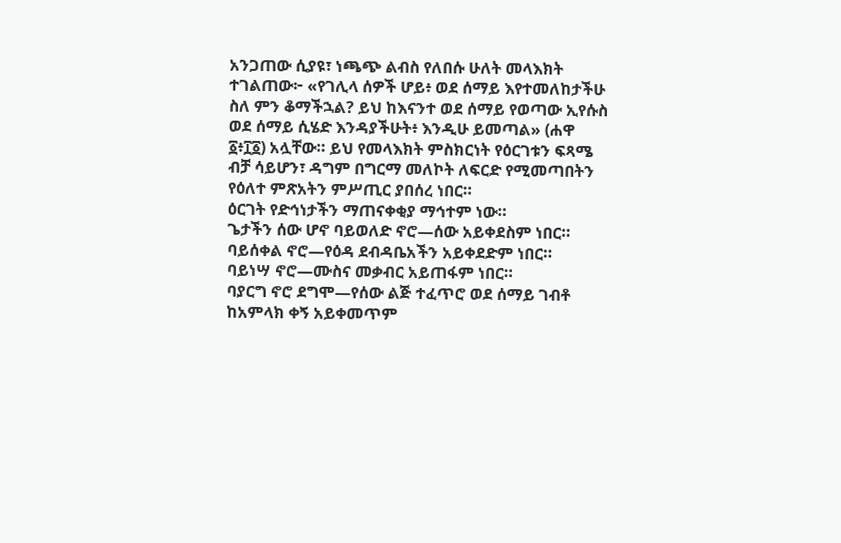አንጋጠው ሲያዩ፣ ነጫጭ ልብስ የለበሱ ሁለት መላእክት ተገልጠው፦ «የገሊላ ሰዎች ሆይ፥ ወደ ሰማይ እየተመለከታችሁ ስለ ምን ቆማችኋል? ይህ ከእናንተ ወደ ሰማይ የወጣው ኢየሱስ ወደ ሰማይ ሲሄድ እንዳያችሁት፥ እንዲሁ ይመጣል» (ሐዋ ፩፥፲፩) አሏቸው። ይህ የመላእክት ምስክርነት የዕርገቱን ፍጻሜ ብቻ ሳይሆን፣ ዳግም በግርማ መለኮት ለፍርድ የሚመጣበትን የዕለተ ምጽአትን ምሥጢር ያበሰረ ነበር።
ዕርገት የድኅነታችን ማጠናቀቂያ ማኅተም ነው።
ጌታችን ሰው ሆኖ ባይወለድ ኖሮ—ሰው አይቀደስም ነበር።
ባይሰቀል ኖሮ—የዕዳ ደብዳቤአችን አይቀደድም ነበር።
ባይነሣ ኖሮ—ሙስና መቃብር አይጠፋም ነበር።
ባያርግ ኖሮ ደግሞ—የሰው ልጅ ተፈጥሮ ወደ ሰማይ ገብቶ ከአምላክ ቀኝ አይቀመጥም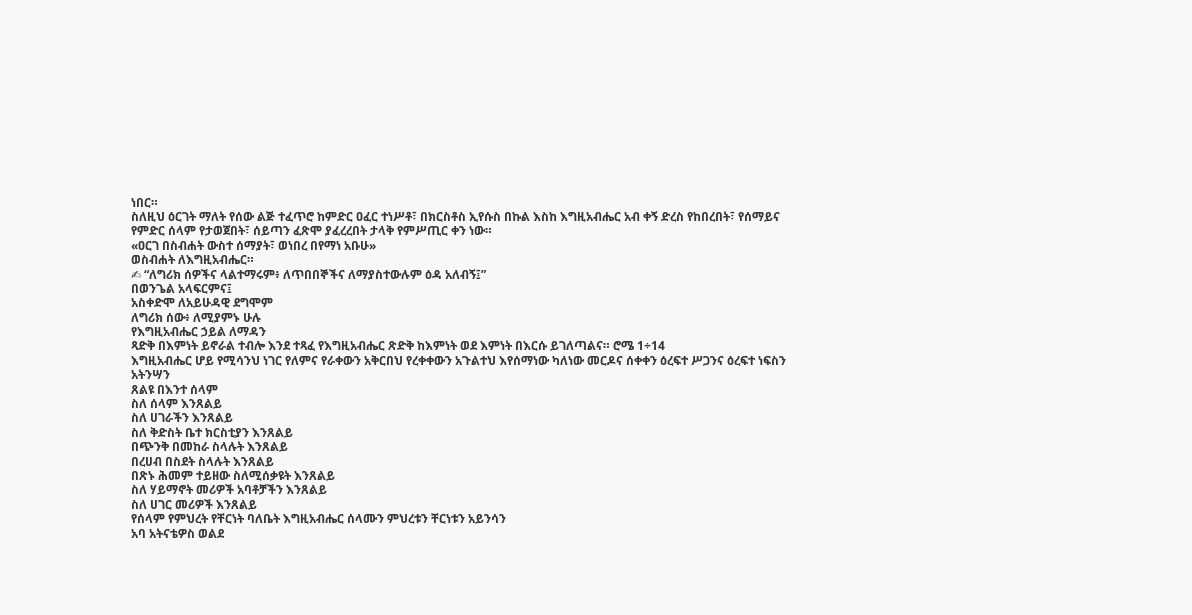ነበር።
ስለዚህ ዕርገት ማለት የሰው ልጅ ተፈጥሮ ከምድር ዐፈር ተነሥቶ፣ በክርስቶስ ኢየሱስ በኩል እስከ እግዚአብሔር አብ ቀኝ ድረስ የከበረበት፣ የሰማይና የምድር ሰላም የታወጀበት፣ ሰይጣን ፈጽሞ ያፈረረበት ታላቅ የምሥጢር ቀን ነው።
«ዐርገ በስብሐት ውስተ ሰማያት፣ ወነበረ በየማነ አቡሁ»
ወስብሐት ለእግዚአብሔር።
✍ “ለግሪክ ሰዎችና ላልተማሩም፥ ለጥበበኞችና ለማያስተውሉም ዕዳ አለብኝ፤”
በወንጌል አላፍርምና፤
አስቀድሞ ለአይሁዳዊ ደግሞም
ለግሪክ ሰው፥ ለሚያምኑ ሁሉ
የእግዚአብሔር ኃይል ለማዳን
ጻድቅ በእምነት ይኖራል ተብሎ እንደ ተጻፈ የእግዚአብሔር ጽድቅ ከእምነት ወደ እምነት በእርሱ ይገለጣልና። ሮሜ 1÷14
እግዚአብሔር ሆይ የሚሳንህ ነገር የለምና የራቀውን አቅርበህ የረቀቀውን አጉልተህ እየሰማነው ካለነው መርዶና ሰቀቀን ዕረፍተ ሥጋንና ዕረፍተ ነፍስን አትንሣን
ጸልዩ በእንተ ሰላም
ስለ ሰላም እንጸልይ
ስለ ሀገራችን እንጸልይ
ስለ ቅድስት ቤተ ክርስቲያን እንጸልይ
በጭንቅ በመከራ ስላሉት እንጸልይ
በረሀብ በስደት ስላሉት እንጸልይ
በጽኑ ሕመም ተይዘው ስለሚሰቃዩት እንጸልይ
ስለ ሃይማኖት መሪዎች አባቶቻችን እንጸልይ
ስለ ሀገር መሪዎች እንጸልይ
የሰላም የምህረት የቸርነት ባለቤት እግዚአብሔር ሰላሙን ምህረቱን ቸርነቱን አይንሳን
አባ አትናቴዎስ ወልደ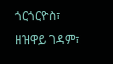ጎርጎርዮስ፣
ዘዝዋይ ገዳም፣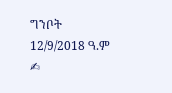ግንቦት 12/9/2018 ዓ.ም ✍